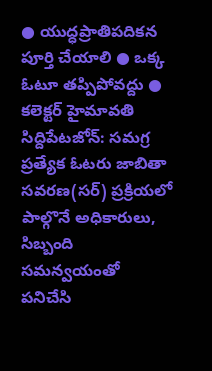● యుద్ధప్రాతిపదికన పూర్తి చేయాలి ● ఒక్క ఓటూ తప్పిపోవద్దు ● కలెక్టర్ హైమావతి
సిద్దిపేటజోన్: సమగ్ర ప్రత్యేక ఓటరు జాబితా సవరణ(సర్) ప్రక్రియలో పాల్గొనే అధికారులు, సిబ్బంది సమన్వయంతో పనిచేసి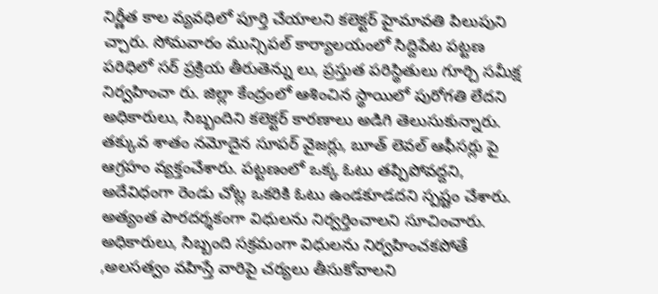నిర్ణీత కాల వ్యవధిలో పూర్తి చేయాలని కలెక్టర్ హైమావతి పిలుపుని చ్చారు. సోమవారం మున్సిపల్ కార్యాలయంలో సిద్దిపేట పట్టణ పరిధిలో సర్ ప్రక్రియ తీరుతెన్ను లు, ప్రస్తుత పరిస్థితులు గూర్చి సమీక్ష నిర్వహించా రు. జిల్లా కేంద్రంలో ఆశించిన స్థాయిలో పురోగతి లేదని అధికారులు, సిబ్బందిని కలెక్టర్ కారణాలు అడిగి తెలుసుకున్నారు. తక్కువ శాతం నమోదైన సూపర్ వైజర్లు, బూత్ లెవల్ ఆఫీసర్లు పై ఆగ్రహం వ్యక్తంచేశారు. పట్టణంలో ఒక్క ఓటు తప్పిపోవద్దని, అదేవిధంగా రెండు చోట్ల ఒకరికి ఓటు ఉండకూడదని స్పష్టం చేశారు. అత్యంత పారదర్శకంగా విధులను నిర్వర్తించాలని సూచించారు. అధికారులు, సిబ్బంది సక్రమంగా విధులను నిర్వహించకపోతే ,అలసత్వం వహిస్తే వారిపై చర్యలు తీసుకోవాలని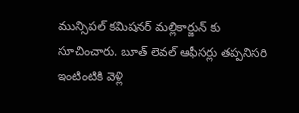మున్సిపల్ కమిషనర్ మల్లికార్జున్ కు సూచించారు. బూత్ లెవల్ ఆఫీసర్లు తప్పనిసరి ఇంటింటికి వెళ్లి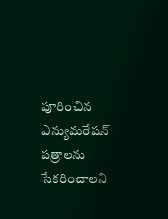పూరించిన ఎన్యుమరేషన్ పత్రాలను సేకరించాలని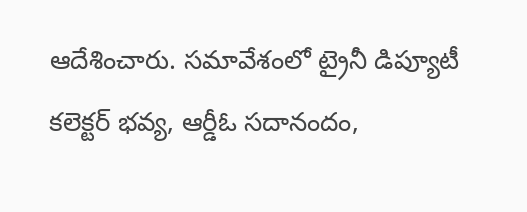ఆదేశించారు. సమావేశంలో ట్రైనీ డిప్యూటీ కలెక్టర్ భవ్య, ఆర్డీఓ సదానందం,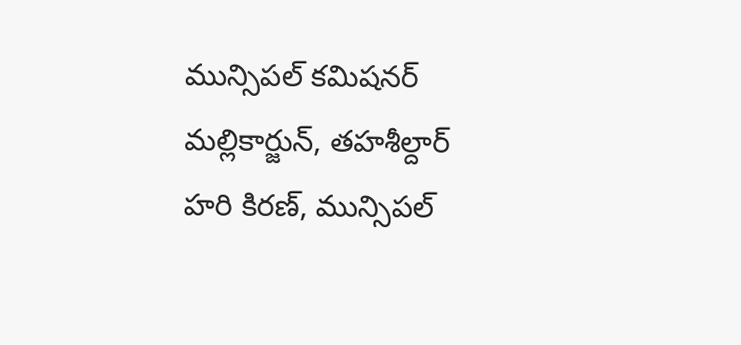మున్సిపల్ కమిషనర్ మల్లికార్జున్, తహశీల్దార్ హరి కిరణ్, మున్సిపల్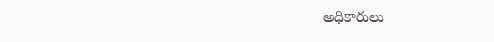అధికారులు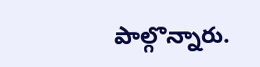పాల్గొన్నారు.